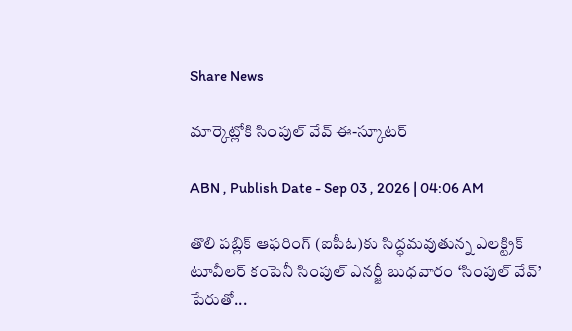Share News

మార్కెట్లోకి సింపుల్‌ వేవ్‌ ఈ-స్కూటర్‌

ABN , Publish Date - Sep 03 , 2026 | 04:06 AM

తొలి పబ్లిక్‌ ఆఫరింగ్‌ (ఐపీఓ)కు సిద్ధమవుతున్న ఎలక్ట్రిక్‌ టూవీలర్‌ కంపెనీ సింపుల్‌ ఎనర్జీ బుధవారం ‘సింపుల్‌ వేవ్‌’ పేరుతో...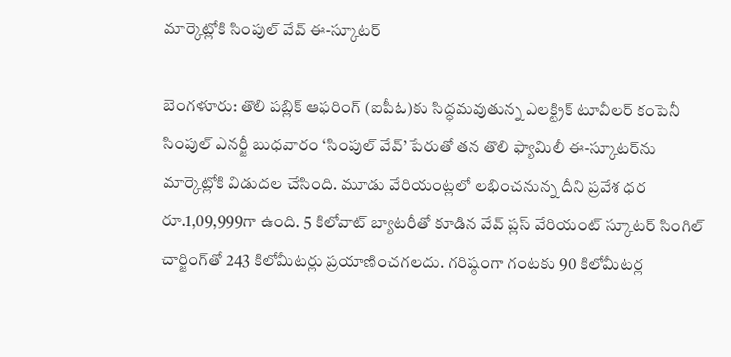మార్కెట్లోకి సింపుల్‌ వేవ్‌ ఈ-స్కూటర్‌

బెంగళూరు: తొలి పబ్లిక్‌ ఆఫరింగ్‌ (ఐపీఓ)కు సిద్ధమవుతున్న ఎలక్ట్రిక్‌ టూవీలర్‌ కంపెనీ సింపుల్‌ ఎనర్జీ బుధవారం ‘సింపుల్‌ వేవ్‌’ పేరుతో తన తొలి ఫ్యామిలీ ఈ-స్కూటర్‌ను మార్కెట్లోకి విడుదల చేసింది. మూడు వేరియంట్లలో లభించనున్న దీని ప్రవేశ ధర రూ.1,09,999గా ఉంది. 5 కిలోవాట్‌ బ్యాటరీతో కూడిన వేవ్‌ ప్లస్‌ వేరియంట్‌ స్కూటర్‌ సింగిల్‌ చార్జింగ్‌తో 243 కిలోమీటర్లు ప్రయాణించగలదు. గరిష్ఠంగా గంటకు 90 కిలోమీటర్ల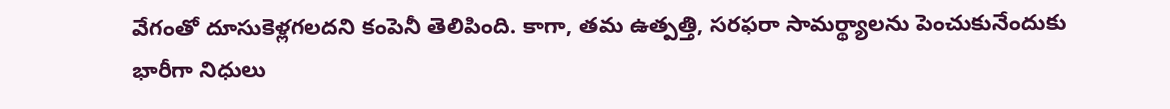వేగంతో దూసుకెళ్లగలదని కంపెనీ తెలిపింది. కాగా, తమ ఉత్పత్తి, సరఫరా సామర్థ్యాలను పెంచుకునేందుకు భారీగా నిధులు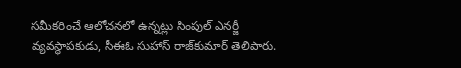సమీకరించే ఆలోచనలో ఉన్నట్లు సింపుల్‌ ఎనర్జీ వ్యవస్థాపకుడు, సీఈఓ సుహాస్‌ రాజ్‌కుమార్‌ తెలిపారు.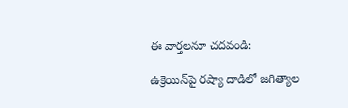ఈ వార్తలనూ చదవండి:

ఉక్రెయిన్‌పై రష్యా దాడిలో జగిత్యాల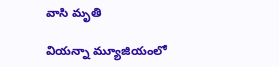వాసి మృతి

వియన్నా మ్యూజియంలో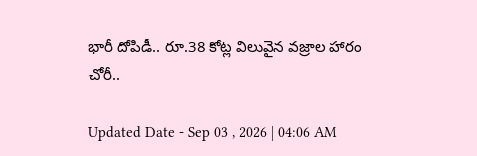భారీ దోపిడీ.. రూ.38 కోట్ల విలువైన వజ్రాల హారం చోరీ..

Updated Date - Sep 03 , 2026 | 04:06 AM